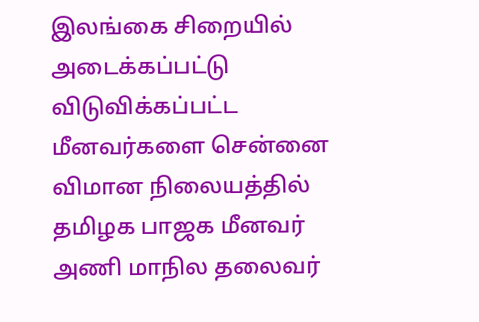இலங்கை சிறையில் அடைக்கப்பட்டு விடுவிக்கப்பட்ட மீனவர்களை சென்னை விமான நிலையத்தில் தமிழக பாஜக மீனவர் அணி மாநில தலைவர்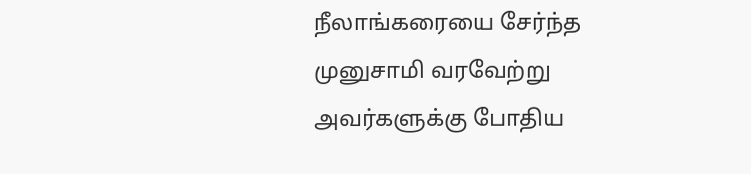நீலாங்கரையை சேர்ந்த முனுசாமி வரவேற்று அவர்களுக்கு போதிய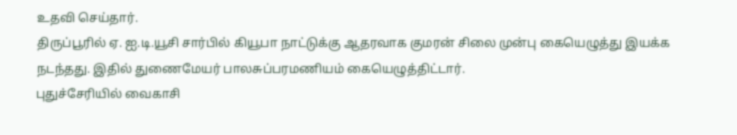உதவி செய்தார்.
திருப்பூரில் ஏ. ஐ.டி.யூசி சார்பில் கியூபா நாட்டுக்கு ஆதரவாக குமரன் சிலை முன்பு கையெழுத்து இயக்க நடந்தது. இதில் துணைமேயர் பாலசுப்பரமணியம் கையெழுத்திட்டார்.
புதுச்சேரியில் வைகாசி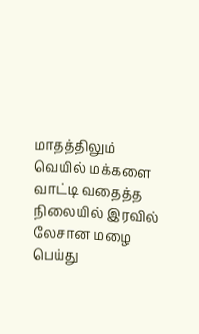மாதத்திலும் வெயில் மக்களை வாட்டி வதைத்த நிலையில் இரவில் லேசான மழை பெய்து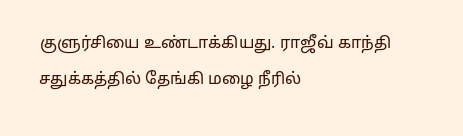குளுர்சியை உண்டாக்கியது. ராஜீவ் காந்தி சதுக்கத்தில் தேங்கி மழை நீரில்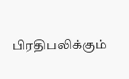பிரதிபலிக்கும்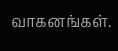வாகனங்கள்.